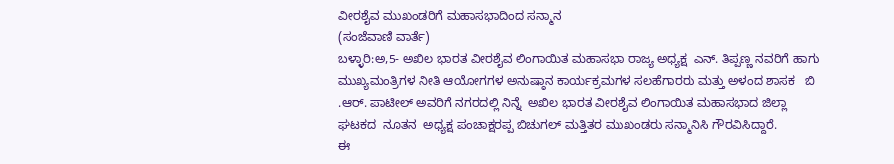ವೀರಶೈವ ಮುಖಂಡರಿಗೆ ಮಹಾಸಭಾದಿಂದ ಸನ್ಮಾನ
(ಸಂಜೆವಾಣಿ ವಾರ್ತೆ)
ಬಳ್ಳಾರಿ:ಅ,5- ಅಖಿಲ ಭಾರತ ವೀರಶೈವ ಲಿಂಗಾಯಿತ ಮಹಾಸಭಾ ರಾಜ್ಯ ಅಧ್ಯಕ್ಷ  ಎನ್. ತಿಪ್ಪಣ್ಣ ನವರಿಗೆ ಹಾಗು ಮುಖ್ಯಮಂತ್ರಿಗಳ ನೀತಿ ಆಯೋಗಗಳ ಅನುಷ್ಠಾನ ಕಾರ್ಯಕ್ರಮಗಳ ಸಲಹೆಗಾರರು ಮತ್ತು ಅಳಂದ ಶಾಸಕ   ಬಿ .ಆರ್. ಪಾಟೀಲ್ ಅವರಿಗೆ ನಗರದಲ್ಲಿ ನಿನ್ನೆ  ಅಖಿಲ ಭಾರತ ವೀರಶೈವ ಲಿಂಗಾಯಿತ ಮಹಾಸಭಾದ ಜಿಲ್ಲಾ ಘಟಕದ  ನೂತನ  ಅಧ್ಯಕ್ಷ ಪಂಚಾಕ್ಷರಪ್ಪ ಬಿಚುಗಲ್ ಮತ್ತಿತರ ಮುಖಂಡರು ಸನ್ಮಾನಿಸಿ ಗೌರವಿಸಿದ್ದಾರೆ.
ಈ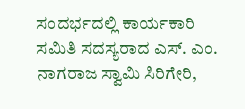ಸಂದರ್ಭದಲ್ಲಿ ಕಾರ್ಯಕಾರಿ ಸಮಿತಿ ಸದಸ್ಯರಾದ ಎಸ್. ಎಂ. ನಾಗರಾಜ ಸ್ವಾಮಿ ಸಿರಿಗೇರಿ,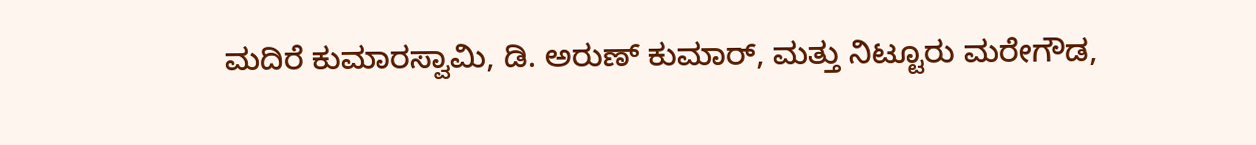ಮದಿರೆ ಕುಮಾರಸ್ವಾಮಿ, ಡಿ. ಅರುಣ್ ಕುಮಾರ್, ಮತ್ತು ನಿಟ್ಟೂರು ಮರೇಗೌಡ,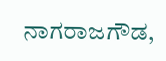ನಾಗರಾಜಗೌಡ,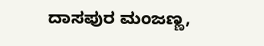ದಾಸಪುರ ಮಂಜಣ್ಣ,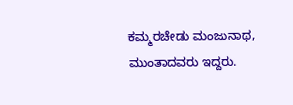ಕಮ್ಮರಚೇಡು ಮಂಜುನಾಥ, ಮುಂತಾದವರು ಇದ್ದರು.